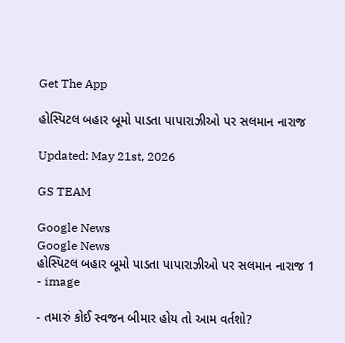Get The App

હોસ્પિટલ બહાર બૂમો પાડતા પાપારાઝીઓ પર સલમાન નારાજ

Updated: May 21st, 2026

GS TEAM

Google News
Google News
હોસ્પિટલ બહાર બૂમો પાડતા પાપારાઝીઓ પર સલમાન નારાજ 1 - image

- તમારું કોઈ સ્વજન બીમાર હોય તો આમ વર્તશો?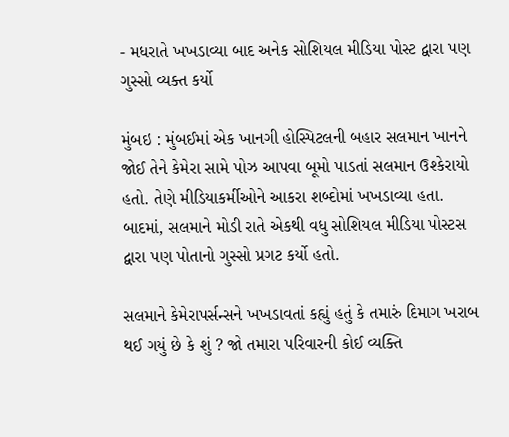- મધરાતે ખખડાવ્યા બાદ અનેક સોશિયલ મીડિયા પોસ્ટ દ્વારા પણ ગુસ્સો વ્યક્ત કર્યો

મુંબઇ : મુંબઈમાં એક ખાનગી હોસ્પિટલની બહાર સલમાન ખાનને જોઈ તેને કેમેરા સામે પોઝ આપવા બૂમો પાડતાં સલમાન ઉશ્કેરાયો હતો. તેણે મીડિયાકર્મીઓને આકરા શબ્દોમાં ખખડાવ્યા હતા.  બાદમાં, સલમાને મોડી રાતે એકથી વધુ સોશિયલ મીડિયા પોસ્ટસ દ્વારા પણ પોતાનો ગુસ્સો પ્રગટ કર્યો હતો.

સલમાને કેમેરાપર્સન્સને ખખડાવતાં કહ્યું હતું કે તમારું દિમાગ ખરાબ થઈ ગયું છે કે શું ? જો તમારા પરિવારની કોઈ વ્યક્તિ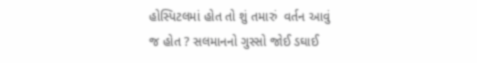હોસ્પિટલમાં હોત તો શું તમારું  વર્તન આવું જ હોત ? સલમાનનો ગુસ્સો જોઈ ડઘાઈ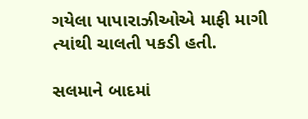ગયેલા પાપારાઝીઓએ માફી માગી ત્યાંથી ચાલતી પકડી હતી.

સલમાને બાદમાં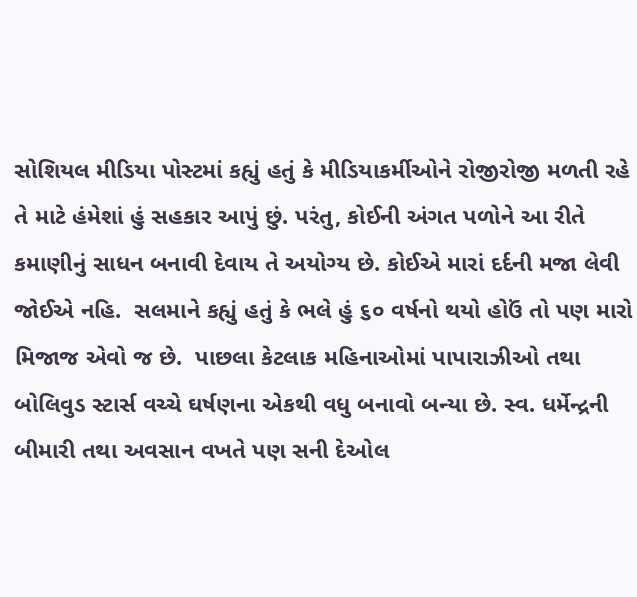સોશિયલ મીડિયા પોસ્ટમાં કહ્યું હતું કે મીડિયાકર્મીઓને રોજીરોજી મળતી રહે તે માટે હંમેશાં હું સહકાર આપું છું. પરંતુ, કોઈની અંગત પળોને આ રીતે કમાણીનું સાધન બનાવી દેવાય તે અયોગ્ય છે. કોઈએ મારાં દર્દની મજા લેવી જોઈએ નહિ.  સલમાને કહ્યું હતું કે ભલે હું ૬૦ વર્ષનો થયો હોઉં તો પણ મારો મિજાજ એવો જ છે.  પાછલા કેટલાક મહિનાઓમાં પાપારાઝીઓ તથા બોલિવુડ સ્ટાર્સ વચ્ચે ઘર્ષણના એકથી વધુ બનાવો બન્યા છે. સ્વ. ધર્મેન્દ્રની બીમારી તથા અવસાન વખતે પણ સની દેઓલ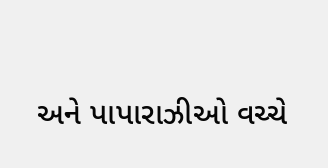અને પાપારાઝીઓ વચ્ચે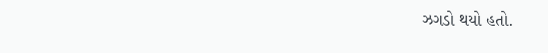ઝગડો થયો હતો.